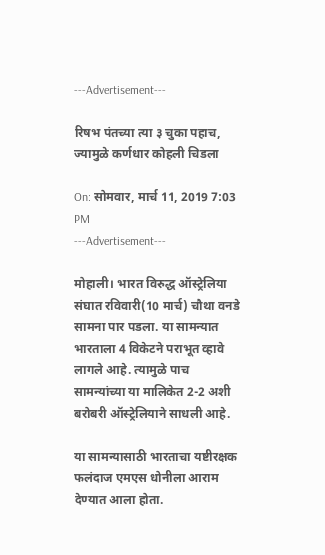---Advertisement---

रिषभ पंतच्या त्या ३ चुका पहाच, ज्यामुळे कर्णधार कोहली चिडला

On: सोमवार, मार्च 11, 2019 7:03 PM
---Advertisement---

मोहाली। भारत विरुद्ध ऑस्ट्रेलिया संघात रविवारी(10 मार्च) चौथा वनडे सामना पार पडला. या सामन्यात भारताला 4 विकेटने पराभूत व्हावे लागले आहे. त्यामुळे पाच सामन्यांच्या या मालिकेत 2-2 अशी बरोबरी ऑस्ट्रेलियाने साधली आहे.

या सामन्यासाठी भारताचा यष्टीरक्षक फलंदाज एमएस धोनीला आराम देण्यात आला होता.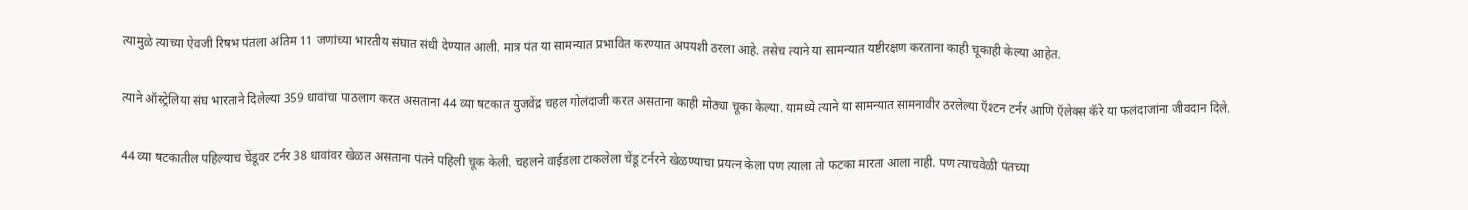त्यामुळे त्याच्या ऐवजी रिषभ पंतला अंतिम 11 जणांच्या भारतीय संघात संधी देण्यात आली. मात्र पंत या सामन्यात प्रभावित करण्यात अपयशी ठरला आहे. तसेच त्याने या सामन्यात यष्टीरक्षण करताना काही चूकाही केल्या आहेत.

त्याने ऑस्ट्रेलिया संघ भारताने दिलेल्या 359 धावांचा पाठलाग करत असताना 44 व्या षटकात युजवेंद्र चहल गोलंदाजी करत असताना काही मोठ्या चूका केल्या. यामध्ये त्याने या सामन्यात सामनावीर ठरलेल्या ऍश्टन टर्नर आणि ऍलेक्स कॅरे या फलंदाजांना जीवदान दिले.

44 व्या षटकातील पहिल्याच चेंडूवर टर्नर 38 धावांवर खेळत असताना पंतने पहिली चूक केली. चहलने वाईडला टाकलेला चेंडू टर्नरने खेळण्याचा प्रयत्न केला पण त्याला तो फटका मारता आला नाही. पण त्याचवेळी पंतच्या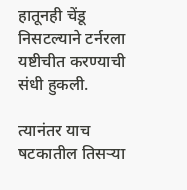हातूनही चेंडू निसटल्याने टर्नरला यष्टीचीत करण्याची संधी हुकली.

त्यानंतर याच षटकातील तिसऱ्या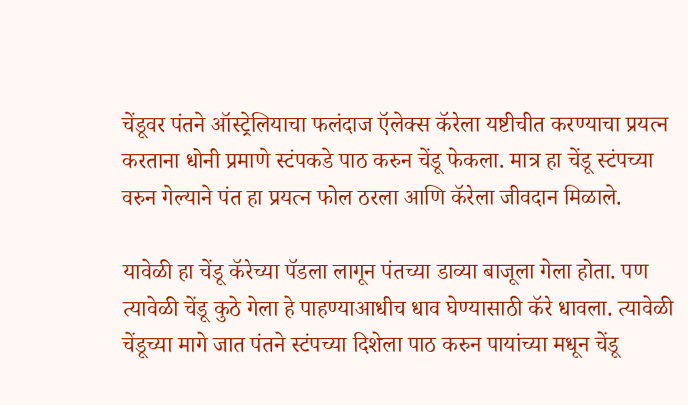चेंडूवर पंतने ऑस्ट्रेलियाचा फलंदाज ऍलेक्स कॅरेला यष्टीचीत करण्याचा प्रयत्न करताना धोनी प्रमाणे स्टंपकडे पाठ करुन चेंडू फेकला. मात्र हा चेंडू स्टंपच्या वरुन गेल्याने पंत हा प्रयत्न फोल ठरला आणि कॅरेला जीवदान मिळाले.

यावेळी हा चेंडू कॅरेच्या पॅडला लागून पंतच्या डाव्या बाजूला गेला होता. पण त्यावेळी चेंडू कुठे गेला हे पाहण्याआधीच धाव घेण्यासाठी कॅरे धावला. त्यावेळी चेंडूच्या मागे जात पंतने स्टंपच्या दिशेला पाठ करुन पायांच्या मधून चेंडू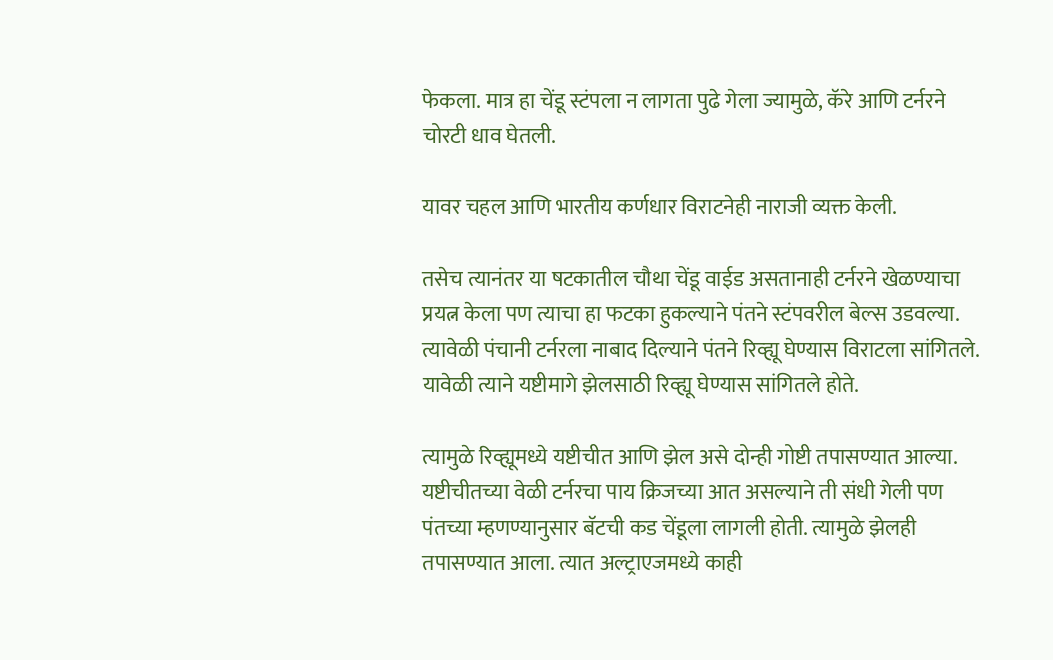फेकला. मात्र हा चेंडू स्टंपला न लागता पुढे गेला ज्यामुळे, कॅरे आणि टर्नरने चोरटी धाव घेतली.

यावर चहल आणि भारतीय कर्णधार विराटनेही नाराजी व्यक्त केली.

तसेच त्यानंतर या षटकातील चौथा चेंडू वाईड असतानाही टर्नरने खेळण्याचा प्रयत्न केला पण त्याचा हा फटका हुकल्याने पंतने स्टंपवरील बेल्स उडवल्या. त्यावेळी पंचानी टर्नरला नाबाद दिल्याने पंतने रिव्ह्यू घेण्यास विराटला सांगितले. यावेळी त्याने यष्टीमागे झेलसाठी रिव्ह्यू घेण्यास सांगितले होते.

त्यामुळे रिव्ह्यूमध्ये यष्टीचीत आणि झेल असे दोन्ही गोष्टी तपासण्यात आल्या. यष्टीचीतच्या वेळी टर्नरचा पाय क्रिजच्या आत असल्याने ती संधी गेली पण पंतच्या म्हणण्यानुसार बॅटची कड चेंडूला लागली होती. त्यामुळे झेलही तपासण्यात आला. त्यात अल्ट्राएजमध्ये काही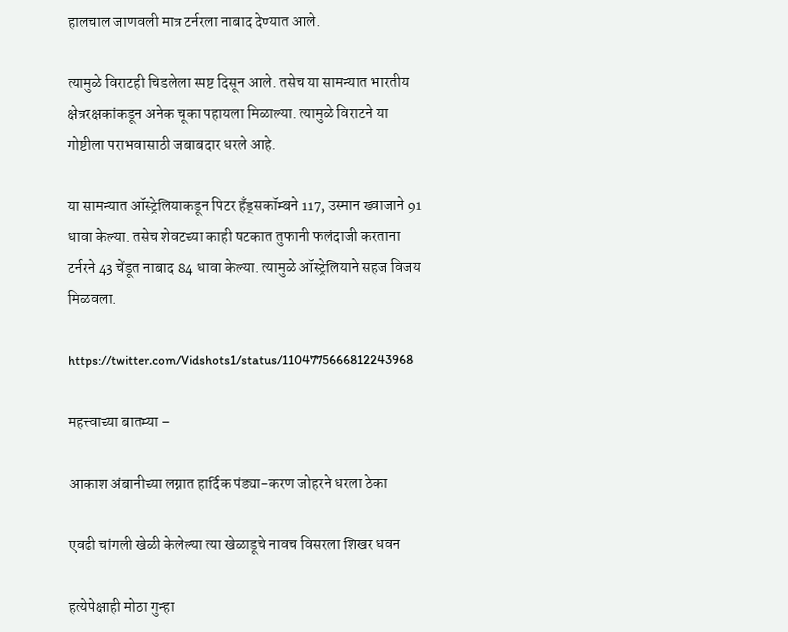हालचाल जाणवली मात्र टर्नरला नाबाद देण्यात आले.

त्यामुळे विराटही चिडलेला स्पष्ट दिसून आले. तसेच या सामन्यात भारतीय क्षेत्ररक्षकांकडून अनेक चूका पहायला मिळाल्या. त्यामुळे विराटने या गोष्टीला पराभवासाठी जबाबदार धरले आहे.

या सामन्यात ऑस्ट्रेलियाकडून पिटर हँड्सकॉम्बने 117, उस्मान ख्वाजाने 91 धावा केल्या. तसेच शेवटच्या काही षटकात तुफानी फलंदाजी करताना टर्नरने 43 चेंडूत नाबाद 84 धावा केल्या. त्यामुळे ऑस्ट्रेलियाने सहज विजय मिळवला.

https://twitter.com/Vidshots1/status/1104775666812243968

महत्त्वाच्या बातम्या –

आकाश अंबानीच्या लग्नात हार्दिक पंड्या-करण जोहरने धरला ठेका

एवढी चांगली खेळी केलेल्या त्या खेळाडूचे नावच विसरला शिखर धवन

हत्येपेक्षाही मोठा गुन्हा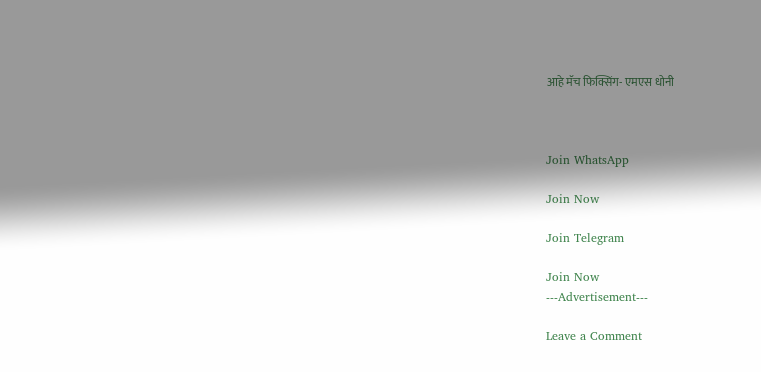आहे मॅच फिक्सिंग- एमएस धोनी



Join WhatsApp

Join Now

Join Telegram

Join Now
---Advertisement---

Leave a Comment